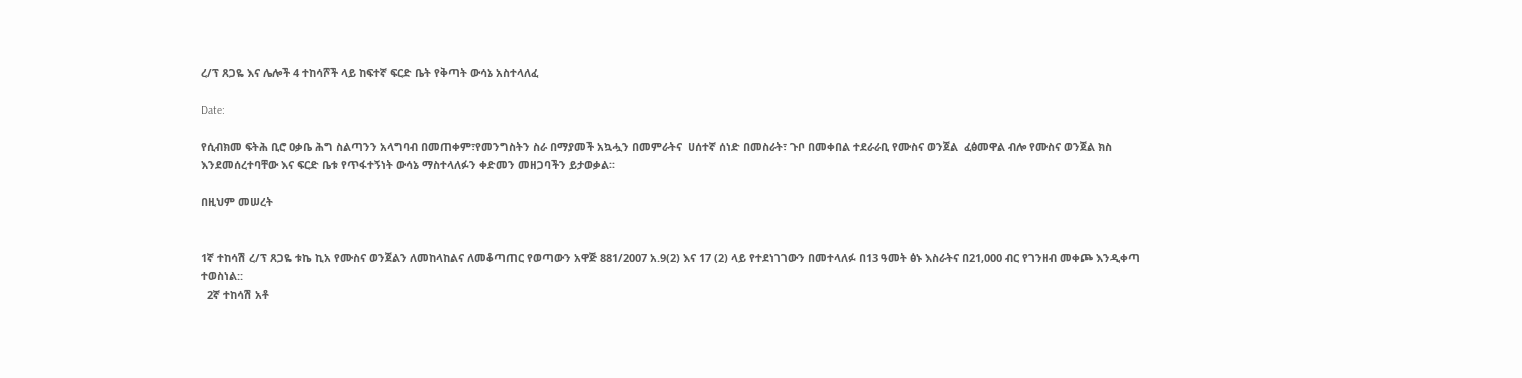ረ/ፕ ጸጋዬ እና ሌሎች 4 ተከሳሾች ላይ ከፍተኛ ፍርድ ቤት የቅጣት ውሳኔ አስተላለፈ

Date:

የሲብክመ ፍትሕ ቢሮ ዐቃቤ ሕግ ስልጣንን አላግባብ በመጠቀም፣የመንግስትን ስራ በማያመች አኳሗን በመምራትና  ሀሰተኛ ሰነድ በመስራት፣ ጉቦ በመቀበል ተደራራቢ የሙስና ወንጀል  ፈፅመዋል ብሎ የሙስና ወንጀል ክስ እንደመሰረተባቸው እና ፍርድ ቤቱ የጥፋተኝነት ውሳኔ ማስተላለፉን ቀድመን መዘጋባችን ይታወቃል፡፡

በዚህም መሠረት


1ኛ ተከሳሽ ረ/ፕ ጸጋዬ ቱኬ ኪአ የሙስና ወንጀልን ለመከላከልና ለመቆጣጠር የወጣውን አዋጅ 881/2007 አ.9(2) እና 17 (2) ላይ የተደነገገውን በመተላለፉ በ13 ዓመት ፅኑ እስራትና በ21,000 ብር የገንዘብ መቀጮ እንዲቀጣ ተወስነል::
  2ኛ ተከሳሽ አቶ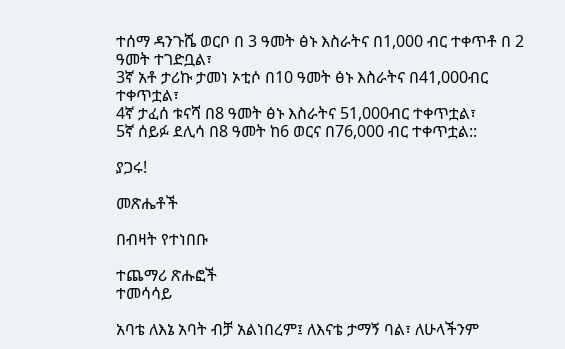ተሰማ ዳንጉሼ ወርቦ በ 3 ዓመት ፅኑ እስራትና በ1,000 ብር ተቀጥቶ በ 2 ዓመት ተገድቧል፣
3ኛ አቶ ታሪኩ ታመነ ኦቲሶ በ10 ዓመት ፅኑ እስራትና በ41,000ብር ተቀጥቷል፣
4ኛ ታፈሰ ቱናሻ በ8 ዓመት ፅኑ እስራትና 51,000ብር ተቀጥቷል፣
5ኛ ሰይፉ ደሊሳ በ8 ዓመት ከ6 ወርና በ76,000 ብር ተቀጥቷል::

ያጋሩ!

መጽሔቶች

በብዛት የተነበቡ

ተጨማሪ ጽሑፎች
ተመሳሳይ

አባቴ ለእኔ አባት ብቻ አልነበረም፤ ለእናቴ ታማኝ ባል፣ ለሁላችንም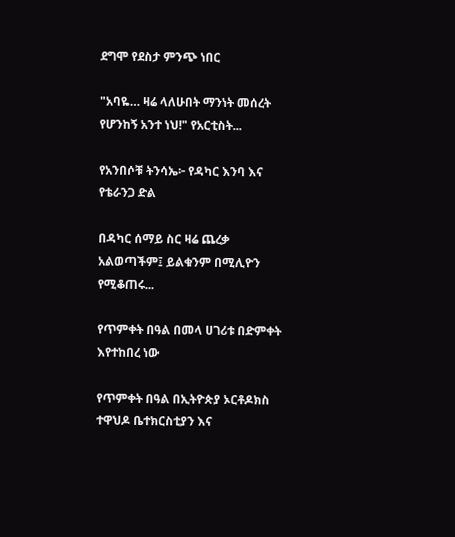ደግሞ የደስታ ምንጭ ነበር

"አባዬ… ዛሬ ላለሁበት ማንነት መሰረት የሆንከኝ አንተ ነህ!" የአርቲስት...

የአንበሶቹ ትንሳኤ፦ የዳካር እንባ እና የቴራንጋ ድል

በዳካር ሰማይ ስር ዛሬ ጨረቃ አልወጣችም፤ ይልቁንም በሚሊዮን የሚቆጠሩ...

የጥምቀት በዓል በመላ ሀገሪቱ በድምቀት እየተከበረ ነው

የጥምቀት በዓል በኢትዮጵያ ኦርቶዶክስ ተዋህዶ ቤተክርስቲያን እና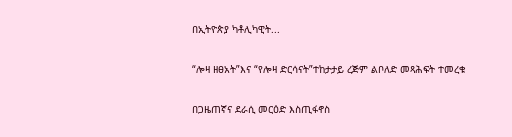በኢትዮጵያ ካቶሊካዊት...

“ሎዛ ዘፀአት”እና “የሎዛ ድርሳናት”ተከታታይ ረጅም ልቦለድ መጻሕፍት ተመረቁ

በጋዜጠኛና ደራሲ መርዕድ እስጢፋኖስ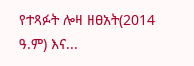የተጻፉት ሎዛ ዘፀአት(2014 ዓ.ም) እና...